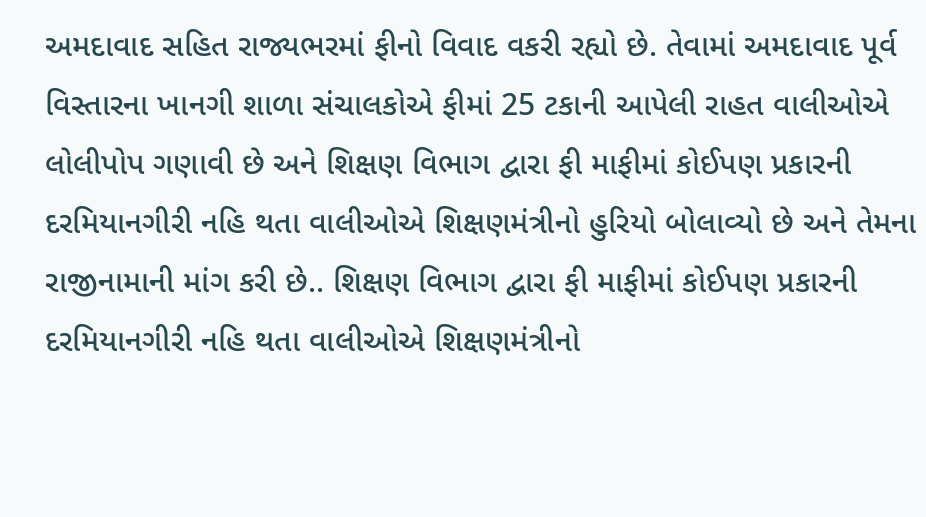અમદાવાદ સહિત રાજ્યભરમાં ફીનો વિવાદ વકરી રહ્યો છે. તેવામાં અમદાવાદ પૂર્વ વિસ્તારના ખાનગી શાળા સંચાલકોએ ફીમાં 25 ટકાની આપેલી રાહત વાલીઓએ લોલીપોપ ગણાવી છે અને શિક્ષણ વિભાગ દ્વારા ફી માફીમાં કોઈપણ પ્રકારની દરમિયાનગીરી નહિ થતા વાલીઓએ શિક્ષણમંત્રીનો હુરિયો બોલાવ્યો છે અને તેમના રાજીનામાની માંગ કરી છે.. શિક્ષણ વિભાગ દ્વારા ફી માફીમાં કોઈપણ પ્રકારની દરમિયાનગીરી નહિ થતા વાલીઓએ શિક્ષણમંત્રીનો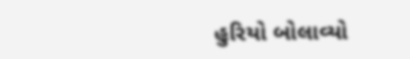હુરિયો બોલાવ્યો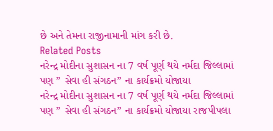છે અને તેમના રાજીનામાની માંગ કરી છે.
Related Posts
નરેન્દ્ર મોદીના સુશાસન ના 7 વર્ષ પૂર્ણ થયે નર્મદા જિલ્લામાં પણ ” સેવા હી સંગઠન” ના કાર્યક્રમો યોજાયા
નરેન્દ્ર મોદીના સુશાસન ના 7 વર્ષ પૂર્ણ થયે નર્મદા જિલ્લામાં પણ ” સેવા હી સંગઠન” ના કાર્યક્રમો યોજાયા રાજપીપલા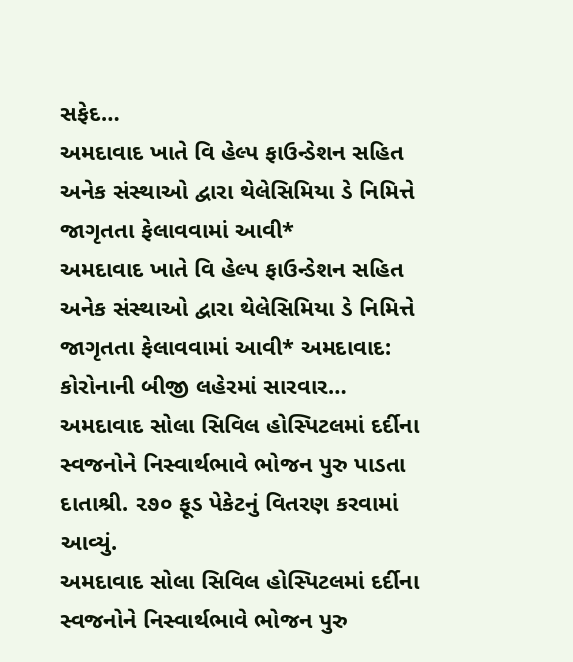સફેદ…
અમદાવાદ ખાતે વિ હેલ્પ ફાઉન્ડેશન સહિત અનેક સંસ્થાઓ દ્વારા થેલેસિમિયા ડે નિમિત્તે જાગૃતતા ફેલાવવામાં આવી*
અમદાવાદ ખાતે વિ હેલ્પ ફાઉન્ડેશન સહિત અનેક સંસ્થાઓ દ્વારા થેલેસિમિયા ડે નિમિત્તે જાગૃતતા ફેલાવવામાં આવી* અમદાવાદ: કોરોનાની બીજી લહેરમાં સારવાર…
અમદાવાદ સોલા સિવિલ હોસ્પિટલમાં દર્દીના સ્વજનોને નિસ્વાર્થભાવે ભોજન પુરુ પાડતા દાતાશ્રી. ૨૭૦ ફૂડ પેકેટનું વિતરણ કરવામાં આવ્યું.
અમદાવાદ સોલા સિવિલ હોસ્પિટલમાં દર્દીના સ્વજનોને નિસ્વાર્થભાવે ભોજન પુરુ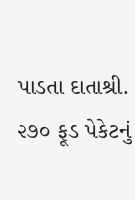પાડતા દાતાશ્રી. ૨૭૦ ફૂડ પેકેટનું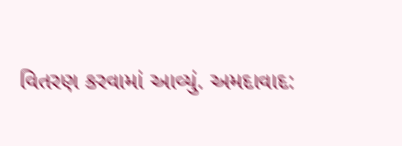વિતરણ કરવામાં આવ્યું. અમદાવાદ: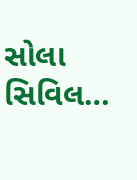સોલા સિવિલ…